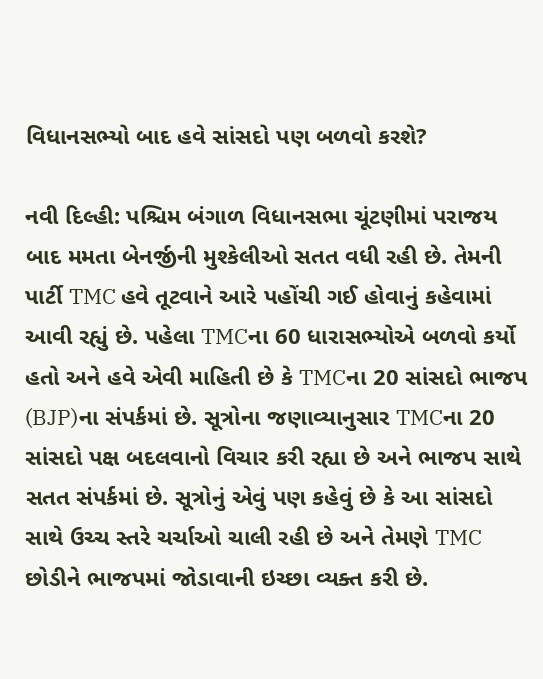વિધાનસભ્યો બાદ હવે સાંસદો પણ બળવો કરશે?

નવી દિલ્હી: પશ્ચિમ બંગાળ વિધાનસભા ચૂંટણીમાં પરાજય બાદ મમતા બેનર્જીની મુશ્કેલીઓ સતત વધી રહી છે. તેમની પાર્ટી TMC હવે તૂટવાને આરે પહોંચી ગઈ હોવાનું કહેવામાં આવી રહ્યું છે. પહેલા TMCના 60 ધારાસભ્યોએ બળવો કર્યો હતો અને હવે એવી માહિતી છે કે TMCના 20 સાંસદો ભાજપ (BJP)ના સંપર્કમાં છે. સૂત્રોના જણાવ્યાનુસાર TMCના 20 સાંસદો પક્ષ બદલવાનો વિચાર કરી રહ્યા છે અને ભાજપ સાથે સતત સંપર્કમાં છે. સૂત્રોનું એવું પણ કહેવું છે કે આ સાંસદો સાથે ઉચ્ચ સ્તરે ચર્ચાઓ ચાલી રહી છે અને તેમણે TMC છોડીને ભાજપમાં જોડાવાની ઇચ્છા વ્યક્ત કરી છે.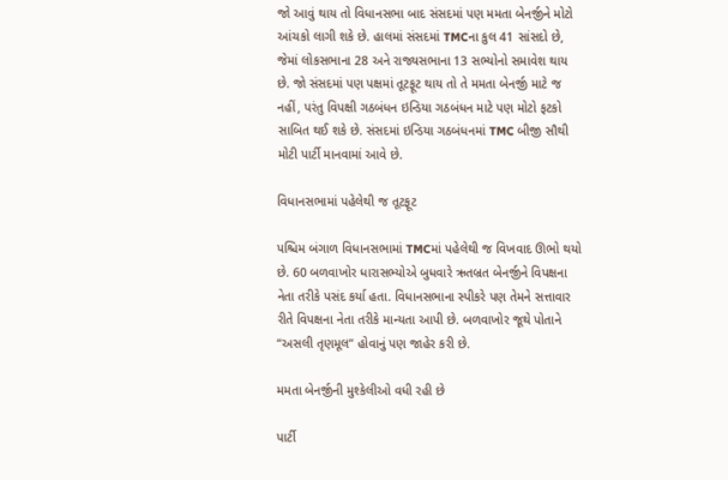જો આવું થાય તો વિધાનસભા બાદ સંસદમાં પણ મમતા બેનર્જીને મોટો આંચકો લાગી શકે છે. હાલમાં સંસદમાં TMCના કુલ 41 સાંસદો છે, જેમાં લોકસભાના 28 અને રાજ્યસભાના 13 સભ્યોનો સમાવેશ થાય છે. જો સંસદમાં પણ પક્ષમાં તૂટફૂટ થાય તો તે મમતા બેનર્જી માટે જ નહીં, પરંતુ વિપક્ષી ગઠબંધન ઇન્ડિયા ગઠબંધન માટે પણ મોટો ફટકો સાબિત થઈ શકે છે. સંસદમાં ઇન્ડિયા ગઠબંધનમાં TMC બીજી સૌથી મોટી પાર્ટી માનવામાં આવે છે.

વિધાનસભામાં પહેલેથી જ તૂટફૂટ

પશ્ચિમ બંગાળ વિધાનસભામાં TMCમાં પહેલેથી જ વિખવાદ ઊભો થયો છે. 60 બળવાખોર ધારાસભ્યોએ બુધવારે ઋતબ્રત બેનર્જીને વિપક્ષના નેતા તરીકે પસંદ કર્યા હતા. વિધાનસભાના સ્પીકરે પણ તેમને સત્તાવાર રીતે વિપક્ષના નેતા તરીકે માન્યતા આપી છે. બળવાખોર જૂથે પોતાને “અસલી તૃણમૂલ” હોવાનું પણ જાહેર કરી છે.

મમતા બેનર્જીની મુશ્કેલીઓ વધી રહી છે

પાર્ટી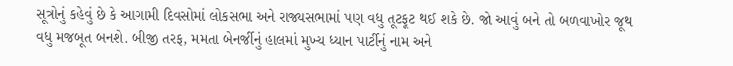સૂત્રોનું કહેવું છે કે આગામી દિવસોમાં લોકસભા અને રાજ્યસભામાં પણ વધુ તૂટફૂટ થઈ શકે છે. જો આવું બને તો બળવાખોર જૂથ વધુ મજબૂત બનશે. બીજી તરફ, મમતા બેનર્જીનું હાલમાં મુખ્ય ધ્યાન પાર્ટીનું નામ અને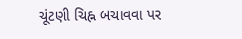ચૂંટણી ચિહ્ન બચાવવા પર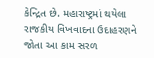કેન્દ્રિત છે. મહારાષ્ટ્રમાં થયેલા રાજકીય વિખવાદના ઉદાહરણને જોતા આ કામ સરળ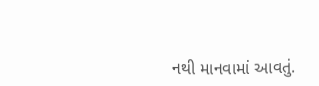નથી માનવામાં આવતું.